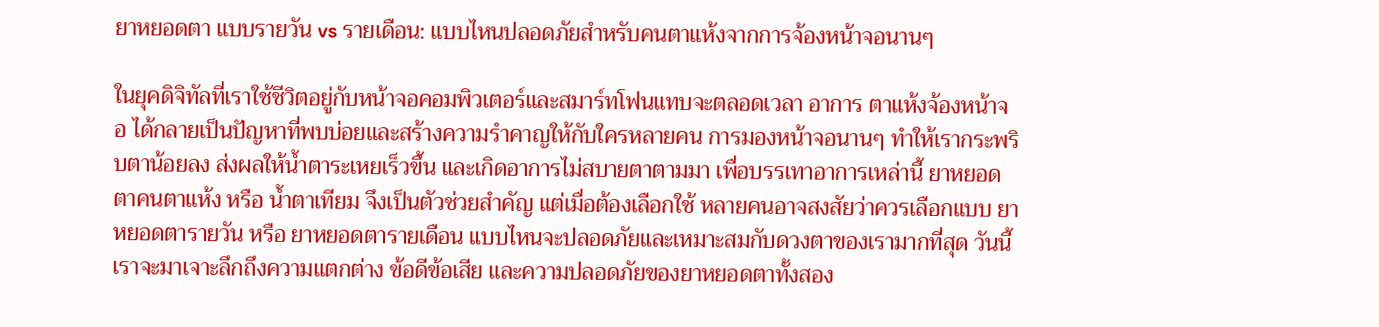ยาหยอดตา แบบรายวัน vs รายเดือน: แบบไหนปลอดภัยสำหรับคนตาแห้งจากการจ้องหน้าจอนานๆ

ในยุคดิจิทัลที่เราใช้ชีวิตอยู่กับหน้าจอคอมพิวเตอร์และสมาร์ทโฟนแทบจะตลอดเวลา อาการ ตาแห้งจ้องหน้าจอ ได้กลายเป็นปัญหาที่พบบ่อยและสร้างความรำคาญให้กับใครหลายคน การมองหน้าจอนานๆ ทำให้เรากระพริบตาน้อยลง ส่งผลให้น้ำตาระเหยเร็วขึ้น และเกิดอาการไม่สบายตาตามมา เพื่อบรรเทาอาการเหล่านี้ ยาหยอดตาคนตาแห้ง หรือ น้ำตาเทียม จึงเป็นตัวช่วยสำคัญ แต่เมื่อต้องเลือกใช้ หลายคนอาจสงสัยว่าควรเลือกแบบ ยาหยอดตารายวัน หรือ ยาหยอดตารายเดือน แบบไหนจะปลอดภัยและเหมาะสมกับดวงตาของเรามากที่สุด วันนี้เราจะมาเจาะลึกถึงความแตกต่าง ข้อดีข้อเสีย และความปลอดภัยของยาหยอดตาทั้งสอง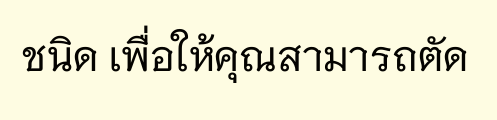ชนิด เพื่อให้คุณสามารถตัด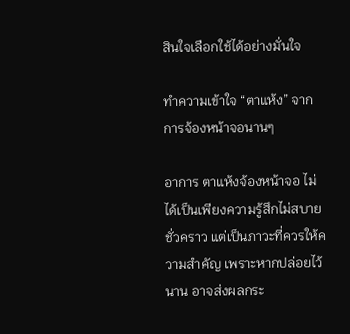สินใจเลือกใช้ได้อย่างมั่นใจ

ทำความเข้าใจ “ตาแห้ง” จากการจ้องหน้าจอนานๆ

อาการ ตาแห้งจ้องหน้าจอ ไม่ได้เป็นเพียงความรู้สึกไม่สบายชั่วคราว แต่เป็นภาวะที่ควรให้ความสำคัญ เพราะหากปล่อยไว้นาน อาจส่งผลกระ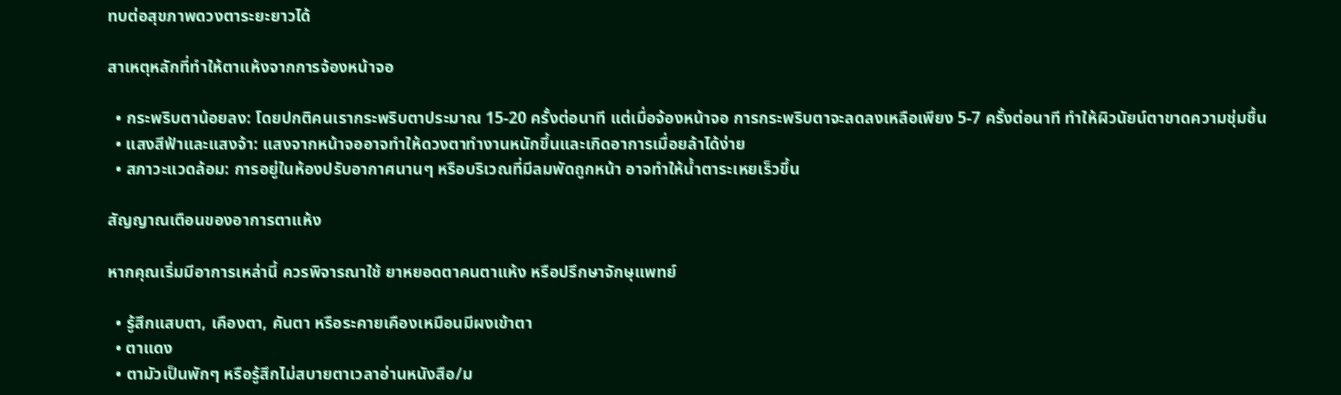ทบต่อสุขภาพดวงตาระยะยาวได้

สาเหตุหลักที่ทำให้ตาแห้งจากการจ้องหน้าจอ

  • กระพริบตาน้อยลง: โดยปกติคนเรากระพริบตาประมาณ 15-20 ครั้งต่อนาที แต่เมื่อจ้องหน้าจอ การกระพริบตาจะลดลงเหลือเพียง 5-7 ครั้งต่อนาที ทำให้ผิวนัยน์ตาขาดความชุ่มชื้น
  • แสงสีฟ้าและแสงจ้า: แสงจากหน้าจออาจทำให้ดวงตาทำงานหนักขึ้นและเกิดอาการเมื่อยล้าได้ง่าย
  • สภาวะแวดล้อม: การอยู่ในห้องปรับอากาศนานๆ หรือบริเวณที่มีลมพัดถูกหน้า อาจทำให้น้ำตาระเหยเร็วขึ้น

สัญญาณเตือนของอาการตาแห้ง

หากคุณเริ่มมีอาการเหล่านี้ ควรพิจารณาใช้ ยาหยอดตาคนตาแห้ง หรือปรึกษาจักษุแพทย์

  • รู้สึกแสบตา, เคืองตา, คันตา หรือระคายเคืองเหมือนมีผงเข้าตา
  • ตาแดง
  • ตามัวเป็นพักๆ หรือรู้สึกไม่สบายตาเวลาอ่านหนังสือ/ม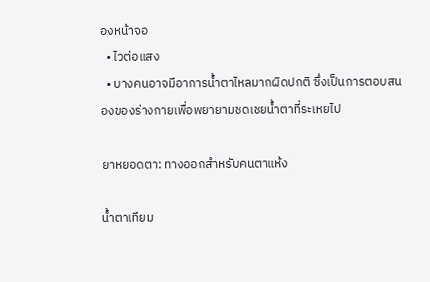องหน้าจอ
  • ไวต่อแสง
  • บางคนอาจมีอาการน้ำตาไหลมากผิดปกติ ซึ่งเป็นการตอบสนองของร่างกายเพื่อพยายามชดเชยน้ำตาที่ระเหยไป

ยาหยอดตา: ทางออกสำหรับคนตาแห้ง

น้ำตาเทียม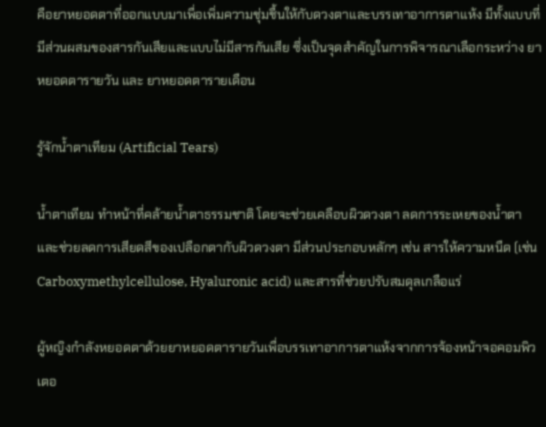คือยาหยอดตาที่ออกแบบมาเพื่อเพิ่มความชุ่มชื้นให้กับดวงตาและบรรเทาอาการตาแห้ง มีทั้งแบบที่มีส่วนผสมของสารกันเสียและแบบไม่มีสารกันเสีย ซึ่งเป็นจุดสำคัญในการพิจารณาเลือกระหว่าง ยาหยอดตารายวัน และ ยาหยอดตารายเดือน

รู้จักน้ำตาเทียม (Artificial Tears)

น้ำตาเทียม ทำหน้าที่คล้ายน้ำตาธรรมชาติ โดยจะช่วยเคลือบผิวดวงตา ลดการระเหยของน้ำตา และช่วยลดการเสียดสีของเปลือกตากับผิวดวงตา มีส่วนประกอบหลักๆ เช่น สารให้ความหนืด (เช่น Carboxymethylcellulose, Hyaluronic acid) และสารที่ช่วยปรับสมดุลเกลือแร่

ผู้หญิงกำลังหยอดตาด้วยยาหยอดตารายวันเพื่อบรรเทาอาการตาแห้งจากการจ้องหน้าจอคอมพิวเตอ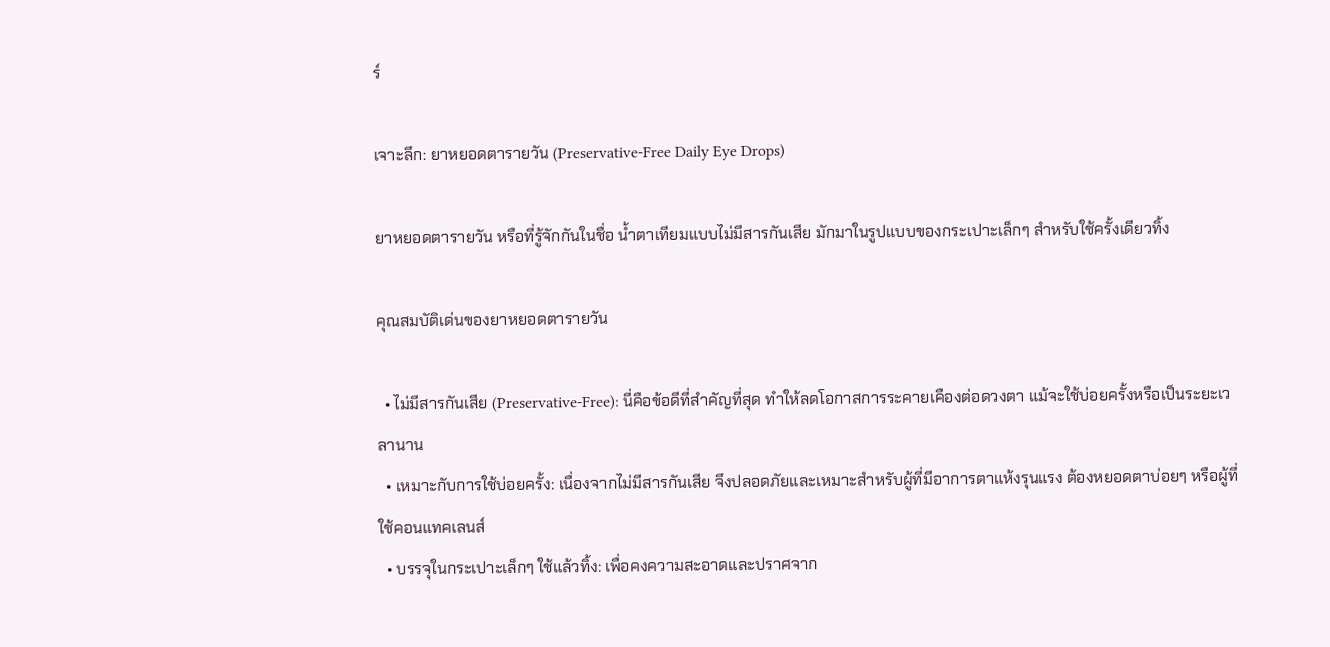ร์

เจาะลึก: ยาหยอดตารายวัน (Preservative-Free Daily Eye Drops)

ยาหยอดตารายวัน หรือที่รู้จักกันในชื่อ น้ำตาเทียมแบบไม่มีสารกันเสีย มักมาในรูปแบบของกระเปาะเล็กๆ สำหรับใช้ครั้งเดียวทิ้ง

คุณสมบัติเด่นของยาหยอดตารายวัน

  • ไม่มีสารกันเสีย (Preservative-Free): นี่คือข้อดีที่สำคัญที่สุด ทำให้ลดโอกาสการระคายเคืองต่อดวงตา แม้จะใช้บ่อยครั้งหรือเป็นระยะเวลานาน
  • เหมาะกับการใช้บ่อยครั้ง: เนื่องจากไม่มีสารกันเสีย จึงปลอดภัยและเหมาะสำหรับผู้ที่มีอาการตาแห้งรุนแรง ต้องหยอดตาบ่อยๆ หรือผู้ที่ใช้คอนแทคเลนส์
  • บรรจุในกระเปาะเล็กๆ ใช้แล้วทิ้ง: เพื่อคงความสะอาดและปราศจาก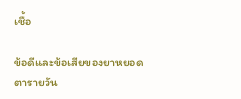เชื้อ

ข้อดีและข้อเสียของยาหยอดตารายวัน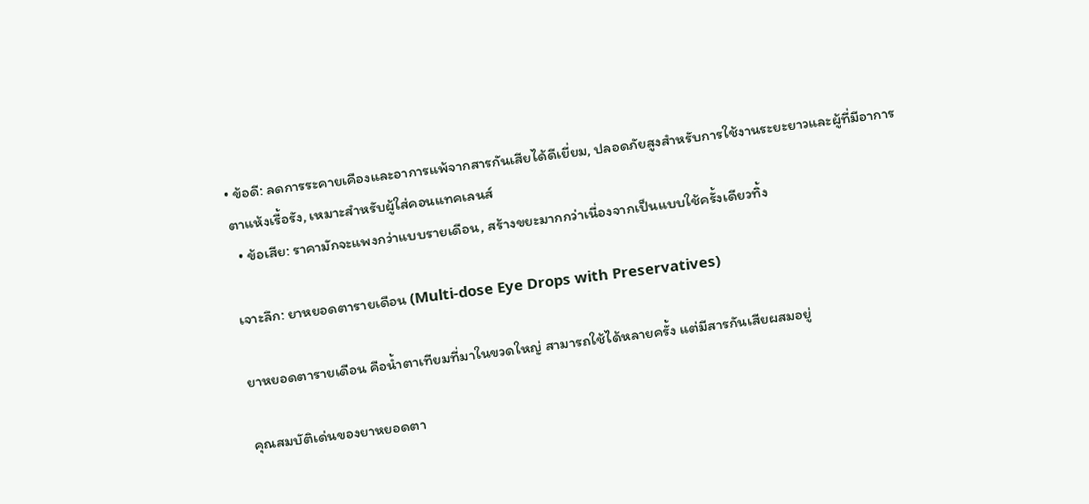• ข้อดี: ลดการระคายเคืองและอาการแพ้จากสารกันเสียได้ดีเยี่ยม, ปลอดภัยสูงสำหรับการใช้งานระยะยาวและผู้ที่มีอาการตาแห้งเรื้อรัง, เหมาะสำหรับผู้ใส่คอนแทคเลนส์
  • ข้อเสีย: ราคามักจะแพงกว่าแบบรายเดือน, สร้างขยะมากกว่าเนื่องจากเป็นแบบใช้ครั้งเดียวทิ้ง

เจาะลึก: ยาหยอดตารายเดือน (Multi-dose Eye Drops with Preservatives)

ยาหยอดตารายเดือน คือน้ำตาเทียมที่มาในขวดใหญ่ สามารถใช้ได้หลายครั้ง แต่มีสารกันเสียผสมอยู่

คุณสมบัติเด่นของยาหยอดตา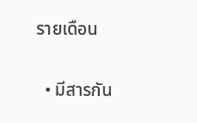รายเดือน

  • มีสารกัน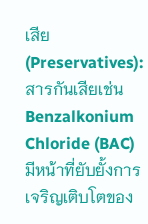เสีย (Preservatives): สารกันเสียเช่น Benzalkonium Chloride (BAC) มีหน้าที่ยับยั้งการเจริญเติบโตของ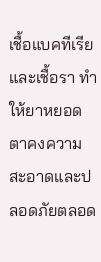เชื้อแบคทีเรียและเชื้อรา ทำให้ยาหยอดตาคงความสะอาดและปลอดภัยตลอด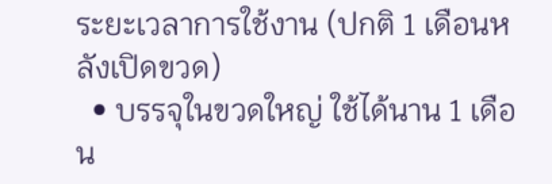ระยะเวลาการใช้งาน (ปกติ 1 เดือนหลังเปิดขวด)
  • บรรจุในขวดใหญ่ ใช้ได้นาน 1 เดือน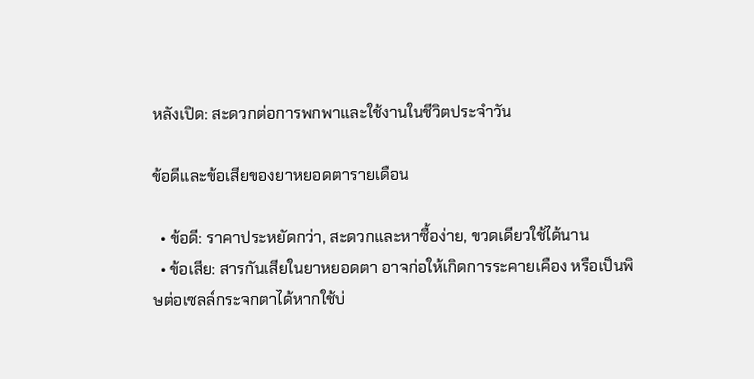หลังเปิด: สะดวกต่อการพกพาและใช้งานในชีวิตประจำวัน

ข้อดีและข้อเสียของยาหยอดตารายเดือน

  • ข้อดี: ราคาประหยัดกว่า, สะดวกและหาซื้อง่าย, ขวดเดียวใช้ได้นาน
  • ข้อเสีย: สารกันเสียในยาหยอดตา อาจก่อให้เกิดการระคายเคือง หรือเป็นพิษต่อเซลล์กระจกตาได้หากใช้บ่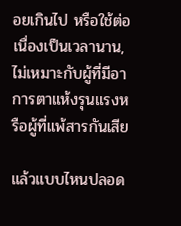อยเกินไป หรือใช้ต่อเนื่องเป็นเวลานาน, ไม่เหมาะกับผู้ที่มีอาการตาแห้งรุนแรงหรือผู้ที่แพ้สารกันเสีย

แล้วแบบไหนปลอด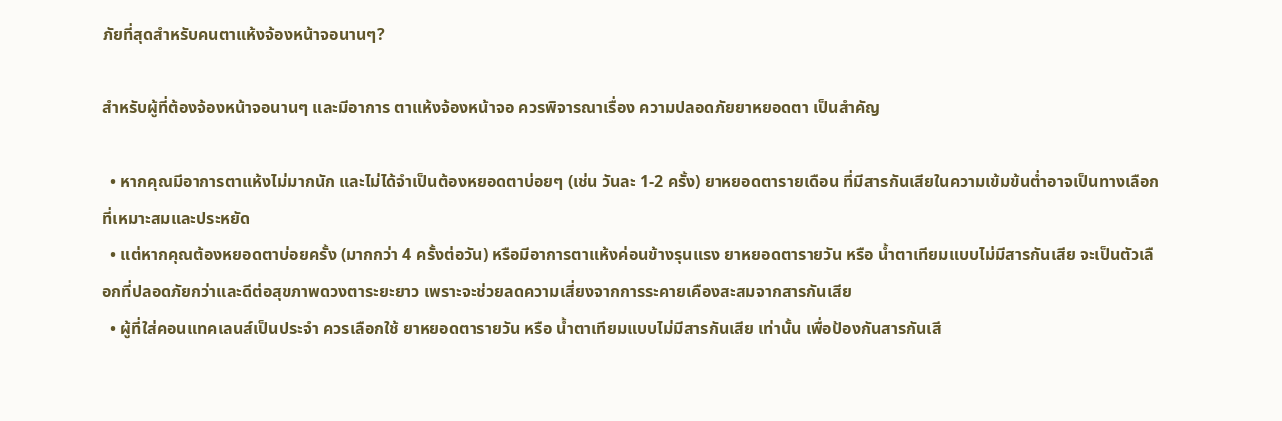ภัยที่สุดสำหรับคนตาแห้งจ้องหน้าจอนานๆ?

สำหรับผู้ที่ต้องจ้องหน้าจอนานๆ และมีอาการ ตาแห้งจ้องหน้าจอ ควรพิจารณาเรื่อง ความปลอดภัยยาหยอดตา เป็นสำคัญ

  • หากคุณมีอาการตาแห้งไม่มากนัก และไม่ได้จำเป็นต้องหยอดตาบ่อยๆ (เช่น วันละ 1-2 ครั้ง) ยาหยอดตารายเดือน ที่มีสารกันเสียในความเข้มข้นต่ำอาจเป็นทางเลือกที่เหมาะสมและประหยัด
  • แต่หากคุณต้องหยอดตาบ่อยครั้ง (มากกว่า 4 ครั้งต่อวัน) หรือมีอาการตาแห้งค่อนข้างรุนแรง ยาหยอดตารายวัน หรือ น้ำตาเทียมแบบไม่มีสารกันเสีย จะเป็นตัวเลือกที่ปลอดภัยกว่าและดีต่อสุขภาพดวงตาระยะยาว เพราะจะช่วยลดความเสี่ยงจากการระคายเคืองสะสมจากสารกันเสีย
  • ผู้ที่ใส่คอนแทคเลนส์เป็นประจำ ควรเลือกใช้ ยาหยอดตารายวัน หรือ น้ำตาเทียมแบบไม่มีสารกันเสีย เท่านั้น เพื่อป้องกันสารกันเสี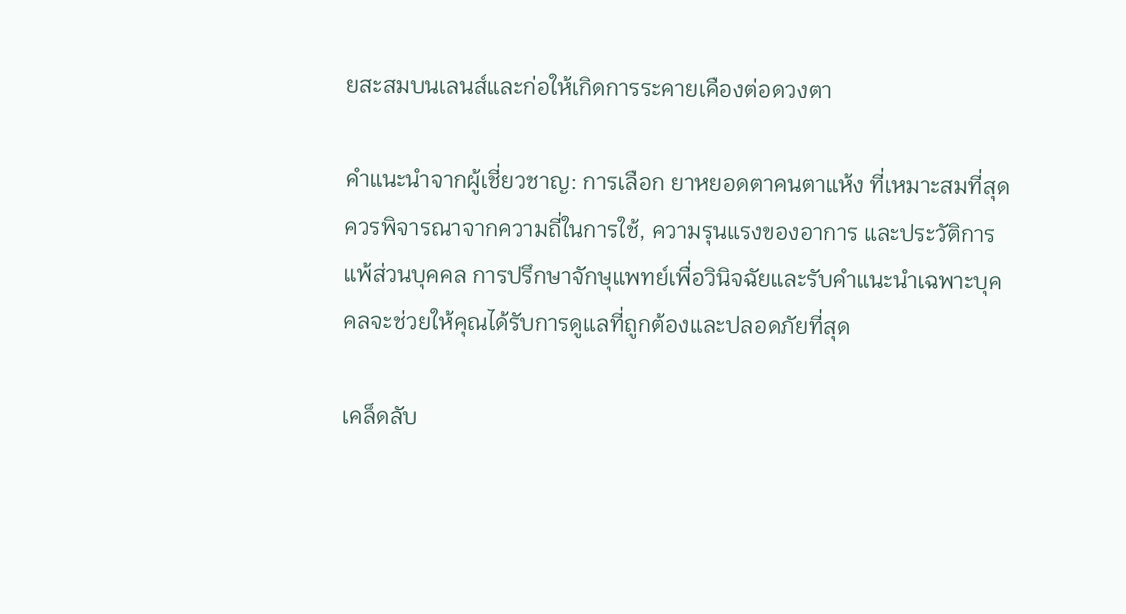ยสะสมบนเลนส์และก่อให้เกิดการระคายเคืองต่อดวงตา

คำแนะนำจากผู้เชี่ยวชาญ: การเลือก ยาหยอดตาคนตาแห้ง ที่เหมาะสมที่สุดควรพิจารณาจากความถี่ในการใช้, ความรุนแรงของอาการ และประวัติการแพ้ส่วนบุคคล การปรึกษาจักษุแพทย์เพื่อวินิจฉัยและรับคำแนะนำเฉพาะบุคคลจะช่วยให้คุณได้รับการดูแลที่ถูกต้องและปลอดภัยที่สุด

เคล็ดลับ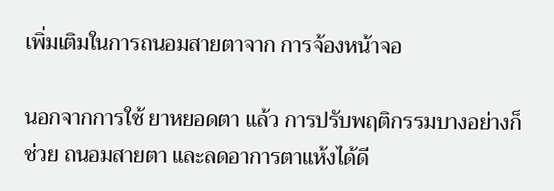เพิ่มเติมในการถนอมสายตาจาก การจ้องหน้าจอ

นอกจากการใช้ ยาหยอดตา แล้ว การปรับพฤติกรรมบางอย่างก็ช่วย ถนอมสายตา และลดอาการตาแห้งได้ดี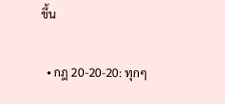ขึ้น

  • กฎ 20-20-20: ทุกๆ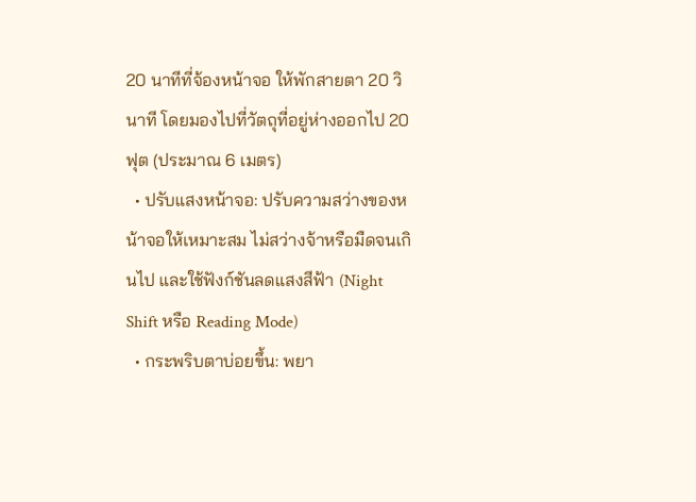20 นาทีที่จ้องหน้าจอ ให้พักสายตา 20 วินาที โดยมองไปที่วัตถุที่อยู่ห่างออกไป 20 ฟุต (ประมาณ 6 เมตร)
  • ปรับแสงหน้าจอ: ปรับความสว่างของหน้าจอให้เหมาะสม ไม่สว่างจ้าหรือมืดจนเกินไป และใช้ฟังก์ชันลดแสงสีฟ้า (Night Shift หรือ Reading Mode)
  • กระพริบตาบ่อยขึ้น: พยา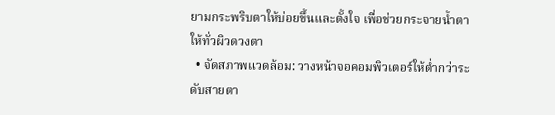ยามกระพริบตาให้บ่อยขึ้นและตั้งใจ เพื่อช่วยกระจายน้ำตาให้ทั่วผิวดวงตา
  • จัดสภาพแวดล้อม: วางหน้าจอคอมพิวเตอร์ให้ต่ำกว่าระดับสายตา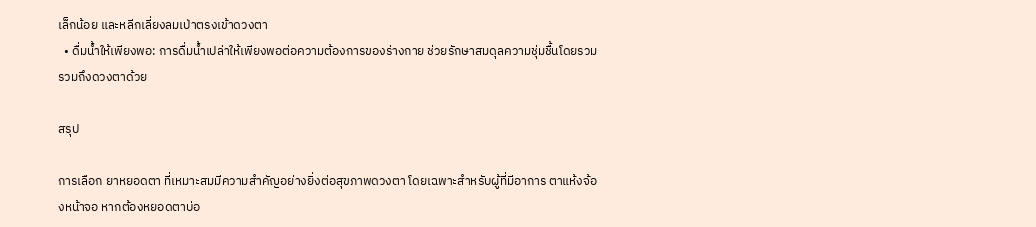เล็กน้อย และหลีกเลี่ยงลมเป่าตรงเข้าดวงตา
  • ดื่มน้ำให้เพียงพอ: การดื่มน้ำเปล่าให้เพียงพอต่อความต้องการของร่างกาย ช่วยรักษาสมดุลความชุ่มชื้นโดยรวม รวมถึงดวงตาด้วย

สรุป

การเลือก ยาหยอดตา ที่เหมาะสมมีความสำคัญอย่างยิ่งต่อสุขภาพดวงตา โดยเฉพาะสำหรับผู้ที่มีอาการ ตาแห้งจ้องหน้าจอ หากต้องหยอดตาบ่อ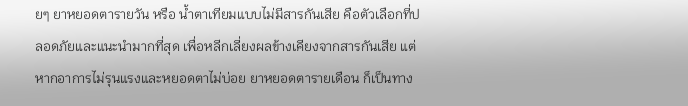ยๆ ยาหยอดตารายวัน หรือ น้ำตาเทียมแบบไม่มีสารกันเสีย คือตัวเลือกที่ปลอดภัยและแนะนำมากที่สุด เพื่อหลีกเลี่ยงผลข้างเคียงจากสารกันเสีย แต่หากอาการไม่รุนแรงและหยอดตาไม่บ่อย ยาหยอดตารายเดือน ก็เป็นทาง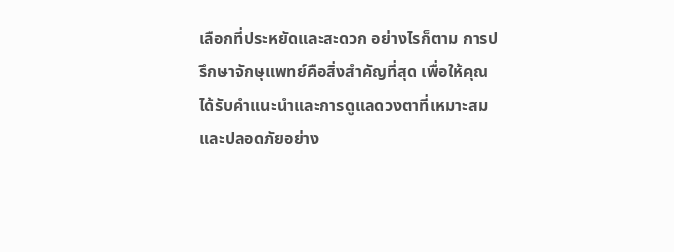เลือกที่ประหยัดและสะดวก อย่างไรก็ตาม การปรึกษาจักษุแพทย์คือสิ่งสำคัญที่สุด เพื่อให้คุณได้รับคำแนะนำและการดูแลดวงตาที่เหมาะสมและปลอดภัยอย่าง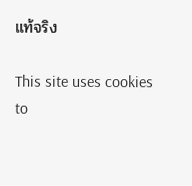แท้จริง

This site uses cookies to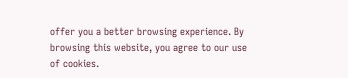offer you a better browsing experience. By browsing this website, you agree to our use of cookies.